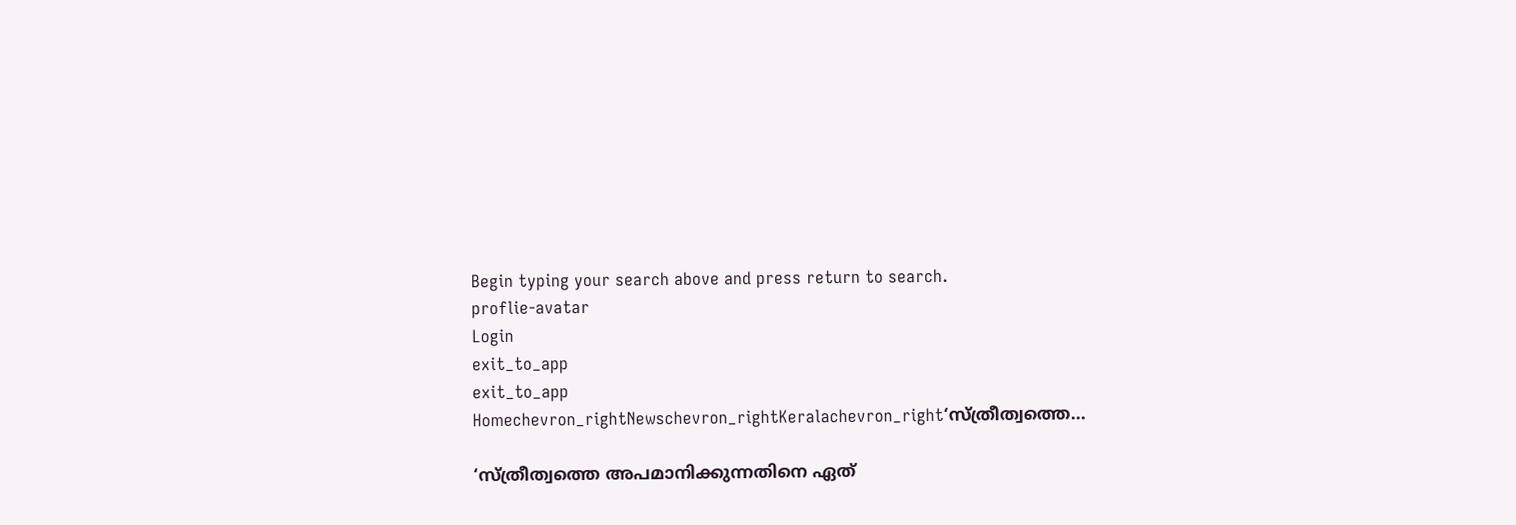Begin typing your search above and press return to search.
proflie-avatar
Login
exit_to_app
exit_to_app
Homechevron_rightNewschevron_rightKeralachevron_right‘സ്ത്രീത്വത്തെ...

‘സ്ത്രീത്വത്തെ അപമാനിക്കുന്നതിനെ ഏത്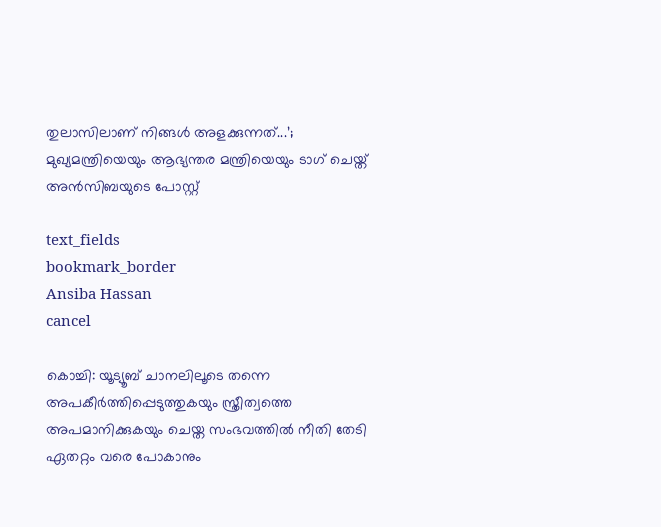തുലാസിലാണ് നിങ്ങൾ അളക്കുന്നത്...’; മുഖ്യമന്ത്രിയെയും ആഭ്യന്തര മന്ത്രിയെയും ടാഗ് ചെയ്ത് അൻസിബയുടെ പോസ്റ്റ്

text_fields
bookmark_border
Ansiba Hassan
cancel

കൊച്ചി: യൂട്യൂബ് ചാനലിലൂടെ തന്നെ അപകീര്‍ത്തിപ്പെടുത്തുകയും സ്ത്രീത്വത്തെ അപമാനിക്കുകയും ചെയ്ത സംഭവത്തിൽ നീതി തേടി ഏതറ്റം വരെ പോകാനും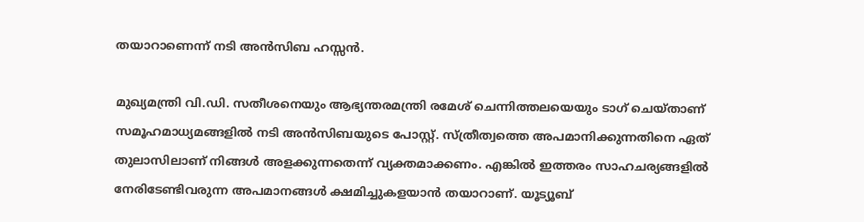തയാറാണെന്ന് നടി അൻസിബ ഹസ്സൻ.

മുഖ്യമന്ത്രി വി.ഡി. സതീശനെയും ആഭ്യന്തരമന്ത്രി രമേശ് ചെന്നിത്തലയെയും ടാഗ് ചെയ്താണ് സമൂഹമാധ്യമങ്ങളിൽ നടി അൻസിബയുടെ പോസ്റ്റ്. സ്ത്രീത്വത്തെ അപമാനിക്കുന്നതിനെ ഏത് തുലാസിലാണ് നിങ്ങള്‍ അളക്കുന്നതെന്ന് വ്യക്തമാക്കണം. എങ്കില്‍ ഇത്തരം സാഹചര്യങ്ങളില്‍ നേരിടേണ്ടിവരുന്ന അപമാനങ്ങള്‍ ക്ഷമിച്ചുകളയാന്‍ തയാറാണ്. യൂട്യൂബ്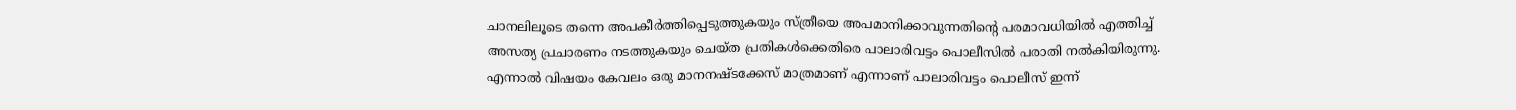ചാനലിലൂടെ തന്നെ അപകീര്‍ത്തിപ്പെടുത്തുകയും സ്ത്രീയെ അപമാനിക്കാവുന്നതിന്‍റെ പരമാവധിയില്‍ എത്തിച്ച് അസത്യ പ്രചാരണം നടത്തുകയും ചെയ്ത പ്രതികള്‍ക്കെതിരെ പാലാരിവട്ടം പൊലീസില്‍ പരാതി നല്‍കിയിരുന്നു. എന്നാല്‍ വിഷയം കേവലം ഒരു മാനനഷ്ടക്കേസ് മാത്രമാണ് എന്നാണ് പാലാരിവട്ടം പൊലീസ് ഇന്ന്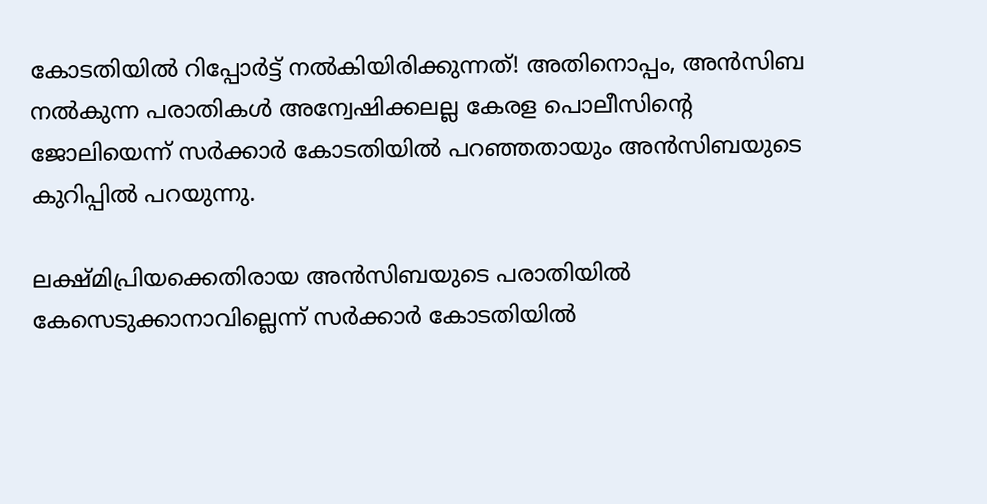കോടതിയില്‍ റിപ്പോര്‍ട്ട് നല്‍കിയിരിക്കുന്നത്! അതിനൊപ്പം, അന്‍സിബ നല്‍കുന്ന പരാതികള്‍ അന്വേഷിക്കലല്ല കേരള പൊലീസിന്‍റെ ജോലിയെന്ന് സര്‍ക്കാര്‍ കോടതിയില്‍ പറഞ്ഞതായും അൻസിബയുടെ കുറിപ്പിൽ പറയുന്നു.

ലക്ഷ്മിപ്രിയക്കെതിരായ അൻസിബയുടെ പരാതിയിൽ കേസെടുക്കാനാവില്ലെന്ന് സർക്കാർ കോടതിയിൽ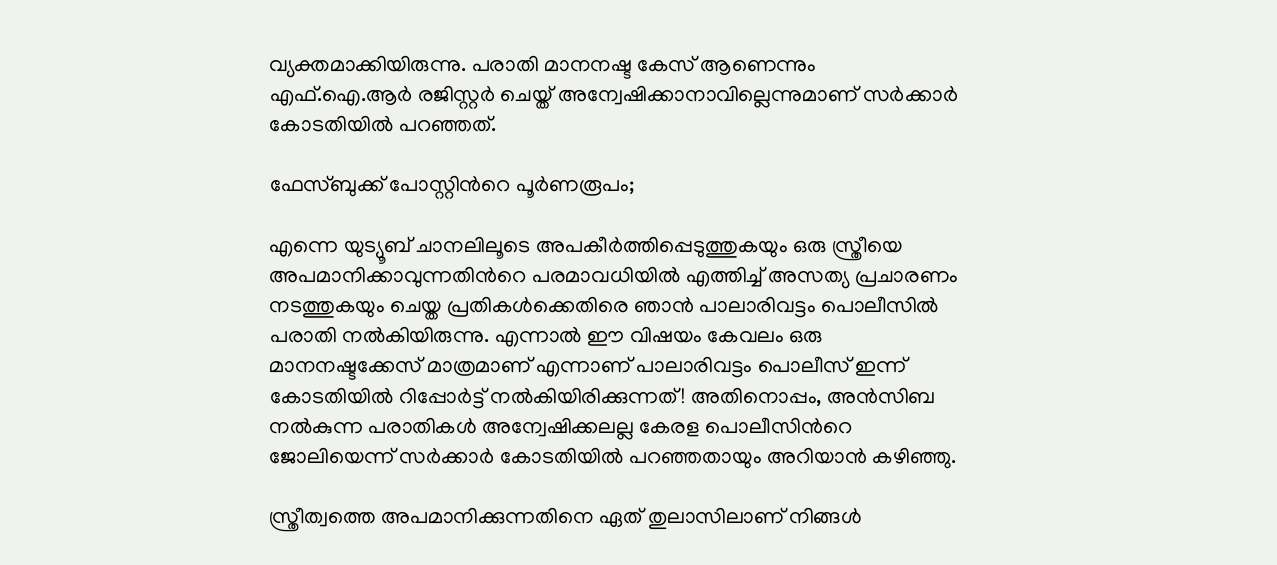വ്യക്തമാക്കിയിരുന്നു. പരാതി മാനനഷ്ട കേസ് ആണെന്നും എഫ്.ഐ.ആര്‍ രജിസ്റ്റർ ചെയ്ത് അന്വേഷിക്കാനാവില്ലെന്നുമാണ് സർക്കാർ കോടതിയിൽ പറഞ്ഞത്.

ഫേസ്ബുക്ക് പോസ്റ്റിന്‍റെ പൂർണരൂപം;

എന്നെ യുട്യൂബ് ചാനലിലൂടെ അപകീര്‍ത്തിപ്പെടുത്തുകയും ഒരു സ്ത്രീയെ അപമാനിക്കാവുന്നതിന്‍റെ പരമാവധിയില്‍ എത്തിച്ച് അസത്യ പ്രചാരണം നടത്തുകയും ചെയ്ത പ്രതികള്‍ക്കെതിരെ ഞാന്‍ പാലാരിവട്ടം പൊലീസില്‍ പരാതി നല്‍കിയിരുന്നു. എന്നാല്‍ ഈ വിഷയം കേവലം ഒരു മാനനഷ്ടക്കേസ് മാത്രമാണ് എന്നാണ് പാലാരിവട്ടം പൊലീസ് ഇന്ന് കോടതിയില്‍ റിപ്പോര്‍ട്ട് നല്‍കിയിരിക്കുന്നത്! അതിനൊപ്പം, അന്‍സിബ നല്‍കുന്ന പരാതികള്‍ അന്വേഷിക്കലല്ല കേരള പൊലീസിന്‍റെ ജോലിയെന്ന് സര്‍ക്കാര്‍ കോടതിയില്‍ പറഞ്ഞതായും അറിയാന്‍ കഴിഞ്ഞു.

സ്ത്രീത്വത്തെ അപമാനിക്കുന്നതിനെ ഏത് തുലാസിലാണ് നിങ്ങള്‍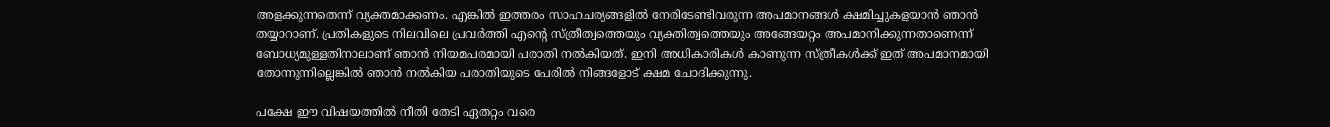അളക്കുന്നതെന്ന് വ്യക്തമാക്കണം. എങ്കില്‍ ഇത്തരം സാഹചര്യങ്ങളില്‍ നേരിടേണ്ടിവരുന്ന അപമാനങ്ങള്‍ ക്ഷമിച്ചുകളയാന്‍ ഞാന്‍ തയ്യാറാണ്. പ്രതികളുടെ നിലവിലെ പ്രവര്‍ത്തി എന്‍റെ സ്ത്രീത്വത്തെയും വ്യക്തിത്വത്തെയും അങ്ങേയറ്റം അപമാനിക്കുന്നതാണെന്ന് ബോധ്യമുള്ളതിനാലാണ് ഞാന്‍ നിയമപരമായി പരാതി നല്‍കിയത്. ഇനി അധികാരികള്‍ കാണുന്ന സ്ത്രീകള്‍ക്ക് ഇത് അപമാനമായി തോന്നുന്നില്ലെങ്കില്‍ ഞാന്‍ നല്‍കിയ പരാതിയുടെ പേരില്‍ നിങ്ങളോട് ക്ഷമ ചോദിക്കുന്നു.

പക്ഷേ ഈ വിഷയത്തില്‍ നീതി തേടി ഏതറ്റം വരെ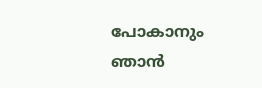പോകാനും ഞാന്‍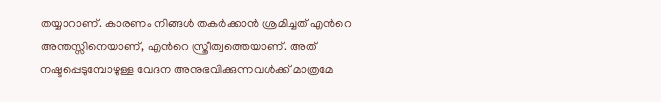തയ്യാറാണ്. കാരണം നിങ്ങള്‍ തകര്‍ക്കാന്‍ ശ്രമിച്ചത് എന്‍റെ അന്തസ്സിനെയാണ്, എന്‍റെ സ്ത്രീത്വത്തെയാണ്. അത് നഷ്ടപ്പെടുമ്പോഴുള്ള വേദന അനുഭവിക്കുന്നവള്‍ക്ക് മാത്രമേ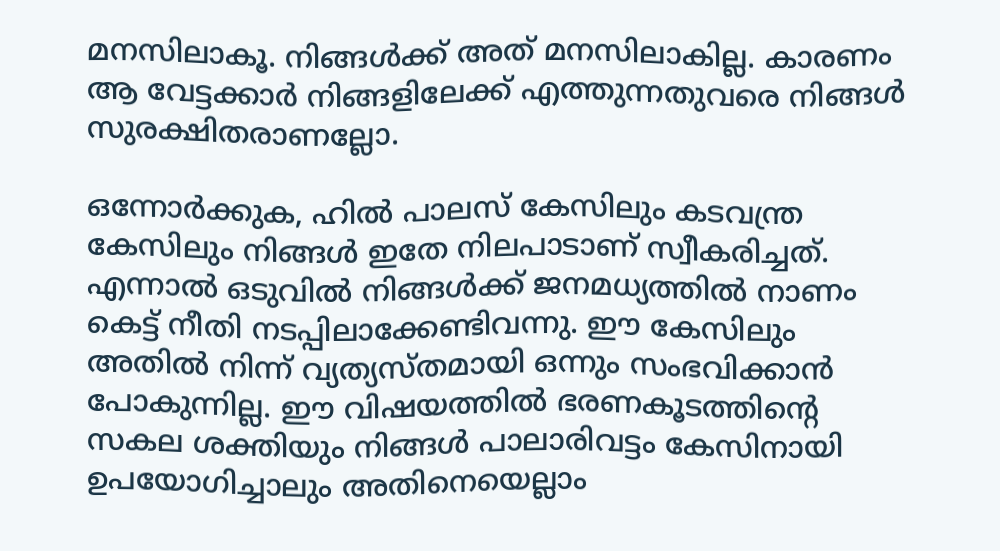മനസിലാകൂ. നിങ്ങള്‍ക്ക് അത് മനസിലാകില്ല. കാരണം ആ വേട്ടക്കാര്‍ നിങ്ങളിലേക്ക് എത്തുന്നതുവരെ നിങ്ങള്‍ സുരക്ഷിതരാണല്ലോ.

ഒന്നോര്‍ക്കുക, ഹില്‍ പാലസ് കേസിലും കടവന്ത്ര കേസിലും നിങ്ങള്‍ ഇതേ നിലപാടാണ് സ്വീകരിച്ചത്. എന്നാല്‍ ഒടുവില്‍ നിങ്ങള്‍ക്ക് ജനമധ്യത്തില്‍ നാണം കെട്ട് നീതി നടപ്പിലാക്കേണ്ടിവന്നു. ഈ കേസിലും അതില്‍ നിന്ന് വ്യത്യസ്തമായി ഒന്നും സംഭവിക്കാന്‍ പോകുന്നില്ല. ഈ വിഷയത്തില്‍ ഭരണകൂടത്തിന്‍റെ സകല ശക്തിയും നിങ്ങള്‍ പാലാരിവട്ടം കേസിനായി ഉപയോഗിച്ചാലും അതിനെയെല്ലാം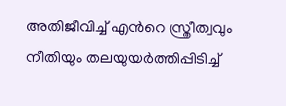അതിജീവിച്ച് എന്‍റെ സ്ത്രീത്വവും നീതിയും തലയുയര്‍ത്തിപ്പിടിച്ച്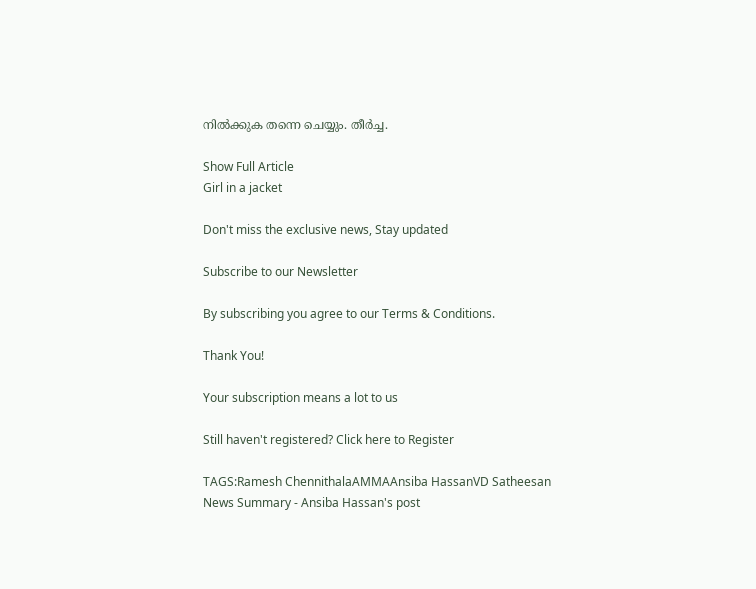നില്‍ക്കുക തന്നെ ചെയ്യും. തീര്‍ച്ച.

Show Full Article
Girl in a jacket

Don't miss the exclusive news, Stay updated

Subscribe to our Newsletter

By subscribing you agree to our Terms & Conditions.

Thank You!

Your subscription means a lot to us

Still haven't registered? Click here to Register

TAGS:Ramesh ChennithalaAMMAAnsiba HassanVD Satheesan
News Summary - Ansiba Hassan's post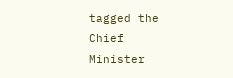tagged the Chief Minister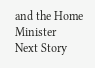and the Home Minister
Next Story